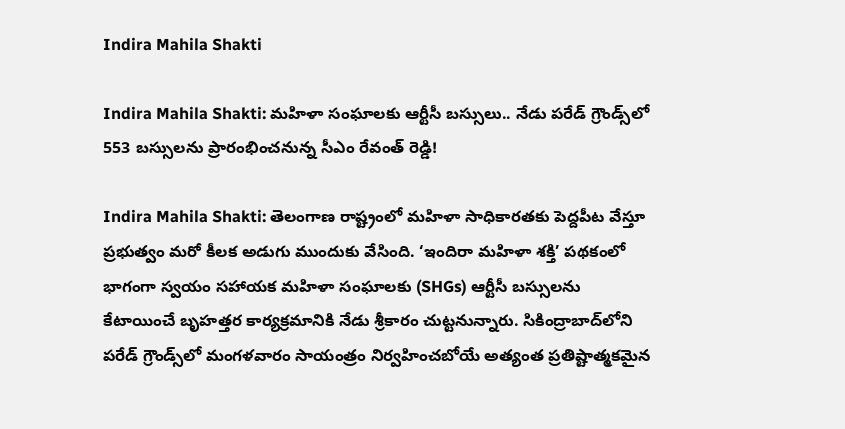Indira Mahila Shakti

Indira Mahila Shakti: మహిళా సంఘాలకు ఆర్టీసీ బస్సులు.. నేడు పరేడ్ గ్రౌండ్స్‌లో 553 బస్సులను ప్రారంభించనున్న సీఎం రేవంత్ రెడ్డి!

Indira Mahila Shakti: తెలంగాణ రాష్ట్రంలో మహిళా సాధికారతకు పెద్దపీట వేస్తూ ప్రభుత్వం మరో కీలక అడుగు ముందుకు వేసింది. ‘ఇందిరా మహిళా శక్తి’ పథకంలో భాగంగా స్వయం సహాయక మహిళా సంఘాలకు (SHGs) ఆర్టీసీ బస్సులను కేటాయించే బృహత్తర కార్యక్రమానికి నేడు శ్రీకారం చుట్టనున్నారు. సికింద్రాబాద్‌లోని పరేడ్ గ్రౌండ్స్‌లో మంగళవారం సాయంత్రం నిర్వహించబోయే అత్యంత ప్రతిష్టాత్మకమైన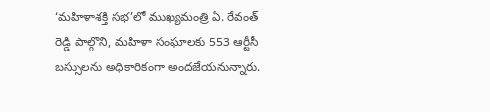‘మహిళాశక్తి సభ’లో ముఖ్యమంత్రి ఏ. రేవంత్ రెడ్డి పాల్గొని, మహిళా సంఘాలకు 553 ఆర్టీసీ బస్సులను అధికారికంగా అందజేయనున్నారు.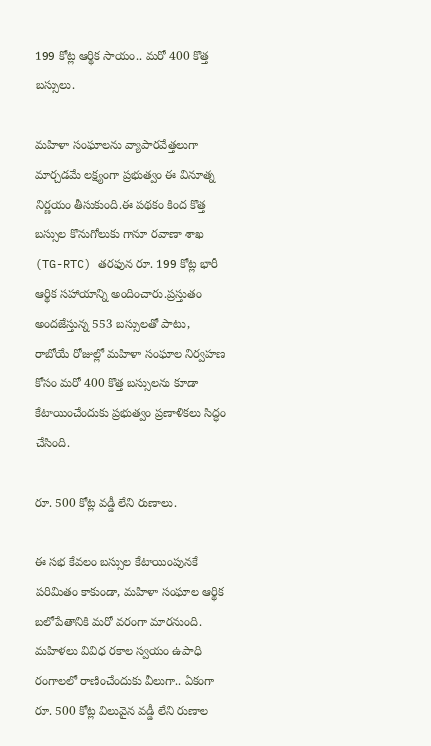199 కోట్ల ఆర్థిక సాయం.. మరో 400 కొత్త బస్సులు.

మహిళా సంఘాలను వ్యాపారవేత్తలుగా మార్చడమే లక్ష్యంగా ప్రభుత్వం ఈ వినూత్న నిర్ణయం తీసుకుంది.ఈ పథకం కింద కొత్త బస్సుల కొనుగోలుకు గానూ రవాణా శాఖ (TG-RTC) తరఫున రూ. 199 కోట్ల భారీ ఆర్థిక సహాయాన్ని అందించారు.ప్రస్తుతం అందజేస్తున్న 553 బస్సులతో పాటు, రాబోయే రోజుల్లో మహిళా సంఘాల నిర్వహణ కోసం మరో 400 కొత్త బస్సులను కూడా కేటాయించేందుకు ప్రభుత్వం ప్రణాళికలు సిద్ధం చేసింది.

రూ. 500 కోట్ల వడ్డీ లేని రుణాలు.

ఈ సభ కేవలం బస్సుల కేటాయింపునకే పరిమితం కాకుండా, మహిళా సంఘాల ఆర్థిక బలోపేతానికి మరో వరంగా మారనుంది. మహిళలు వివిధ రకాల స్వయం ఉపాధి రంగాలలో రాణించేందుకు వీలుగా.. ఏకంగా రూ. 500 కోట్ల విలువైన వడ్డీ లేని రుణాల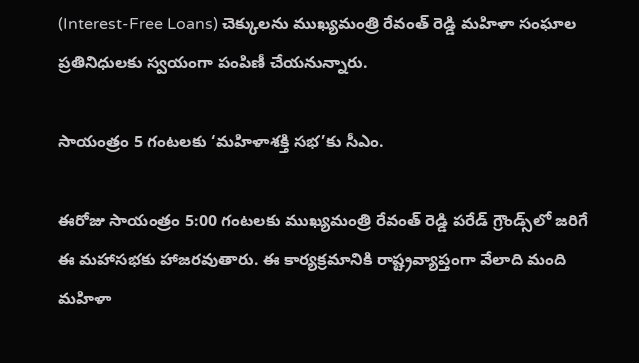(Interest-Free Loans) చెక్కులను ముఖ్యమంత్రి రేవంత్ రెడ్డి మహిళా సంఘాల ప్రతినిధులకు స్వయంగా పంపిణీ చేయనున్నారు.

సాయంత్రం 5 గంటలకు ‘మహిళాశక్తి సభ’కు సీఎం.

ఈరోజు సాయంత్రం 5:00 గంటలకు ముఖ్యమంత్రి రేవంత్ రెడ్డి పరేడ్ గ్రౌండ్స్‌లో జరిగే ఈ మహాసభకు హాజరవుతారు. ఈ కార్యక్రమానికి రాష్ట్రవ్యాప్తంగా వేలాది మంది మహిళా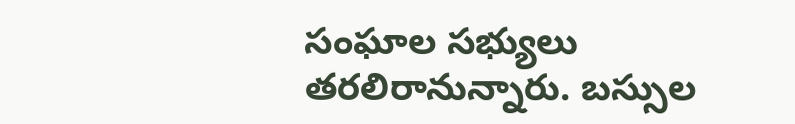సంఘాల సభ్యులు తరలిరానున్నారు. బస్సుల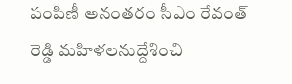పంపిణీ అనంతరం సీఎం రేవంత్ రెడ్డి మహిళలనుద్దేశించి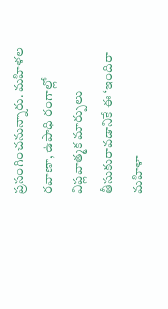ప్రసంగించనున్నారు. మహిళల రవాణా, ఉపాధి రంగాల్లో విప్లవాత్మక మార్పులు తీసుకురావడానికే ఈ ‘ఇందిరా మహిళా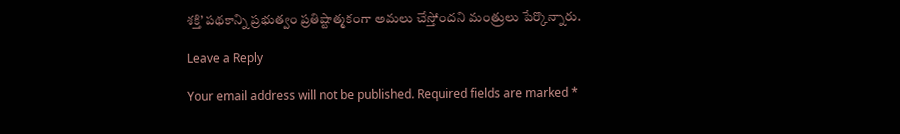శక్తి’ పథకాన్ని ప్రభుత్వం ప్రతిష్టాత్మకంగా అమలు చేస్తోందని మంత్రులు పేర్కొన్నారు.

Leave a Reply

Your email address will not be published. Required fields are marked *